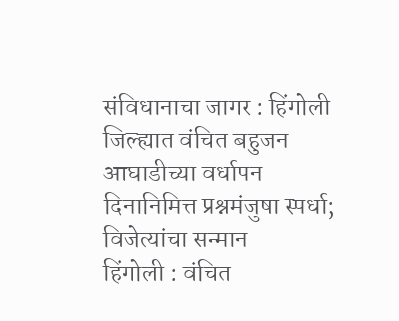संविधानाचा जागर : हिंगोली जिल्ह्यात वंचित बहुजन आघाडीच्या वर्धापन दिनानिमित्त प्रश्नमंजुषा स्पर्धा; विजेत्यांचा सन्मान
हिंगोली : वंचित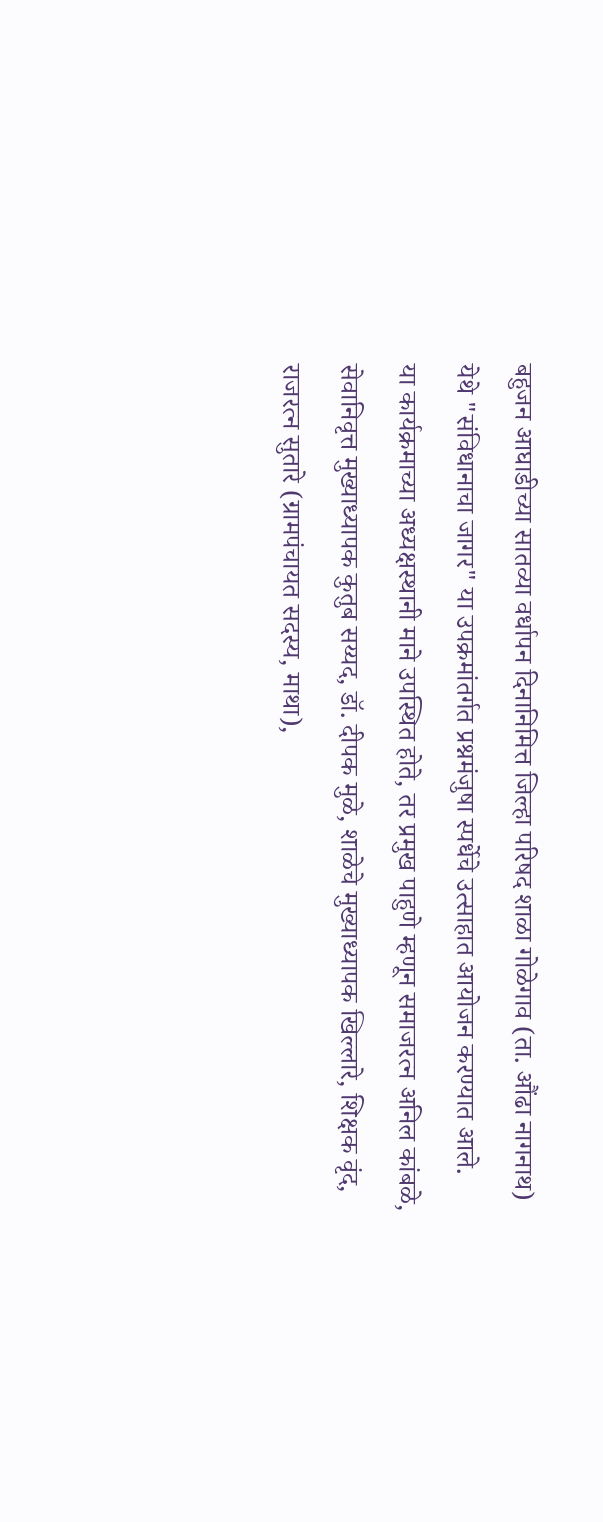बहुजन आघाडीच्या सातव्या वर्धापन दिनानिमित्त जिल्हा परिषद शाळा गोळेगाव (ता. औंढा नागनाथ) येथे "संविधानाचा जागर" या उपक्रमांतर्गत प्रश्नमंजुषा स्पर्धेचे उत्साहात आयोजन करण्यात आले.
या कार्यक्रमाच्या अध्यक्षस्थानी माने उपस्थित होते, तर प्रमुख पाहुणे म्हणून समाजरत्न अनिल कांबळे, सेवानिवृत्त मुख्याध्यापक कुतुब सय्यद, डॉ. दीपक मुळे, शाळेचे मुख्याध्यापक खिल्लारे, शिक्षक वृंद, राजरत्न सुतारे (ग्रामपंचायत सदस्य, माथा),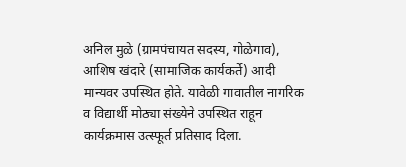अनिल मुळे (ग्रामपंचायत सदस्य, गोळेगाव), आशिष खंदारे (सामाजिक कार्यकर्ते) आदी मान्यवर उपस्थित होते. यावेळी गावातील नागरिक व विद्यार्थी मोठ्या संख्येने उपस्थित राहून कार्यक्रमास उत्स्फूर्त प्रतिसाद दिला.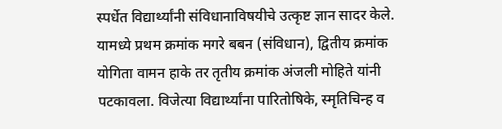स्पर्धेत विद्यार्थ्यांनी संविधानाविषयीचे उत्कृष्ट ज्ञान सादर केले. यामध्ये प्रथम क्रमांक मगरे बबन (संविधान), द्वितीय क्रमांक योगिता वामन हाके तर तृतीय क्रमांक अंजली मोहिते यांनी पटकावला. विजेत्या विद्यार्थ्यांना पारितोषिके, स्मृतिचिन्ह व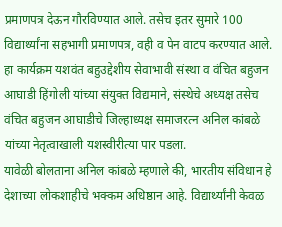प्रमाणपत्र देऊन गौरविण्यात आले. तसेच इतर सुमारे 100 विद्यार्थ्यांना सहभागी प्रमाणपत्र, वही व पेन वाटप करण्यात आले.
हा कार्यक्रम यशवंत बहुउद्देशीय सेवाभावी संस्था व वंचित बहुजन आघाडी हिंगोली यांच्या संयुक्त विद्यमाने, संस्थेचे अध्यक्ष तसेच वंचित बहुजन आघाडीचे जिल्हाध्यक्ष समाजरत्न अनिल कांबळे यांच्या नेतृत्वाखाली यशस्वीरीत्या पार पडला.
यावेळी बोलताना अनिल कांबळे म्हणाले की, भारतीय संविधान हे देशाच्या लोकशाहीचे भक्कम अधिष्ठान आहे. विद्यार्थ्यांनी केवळ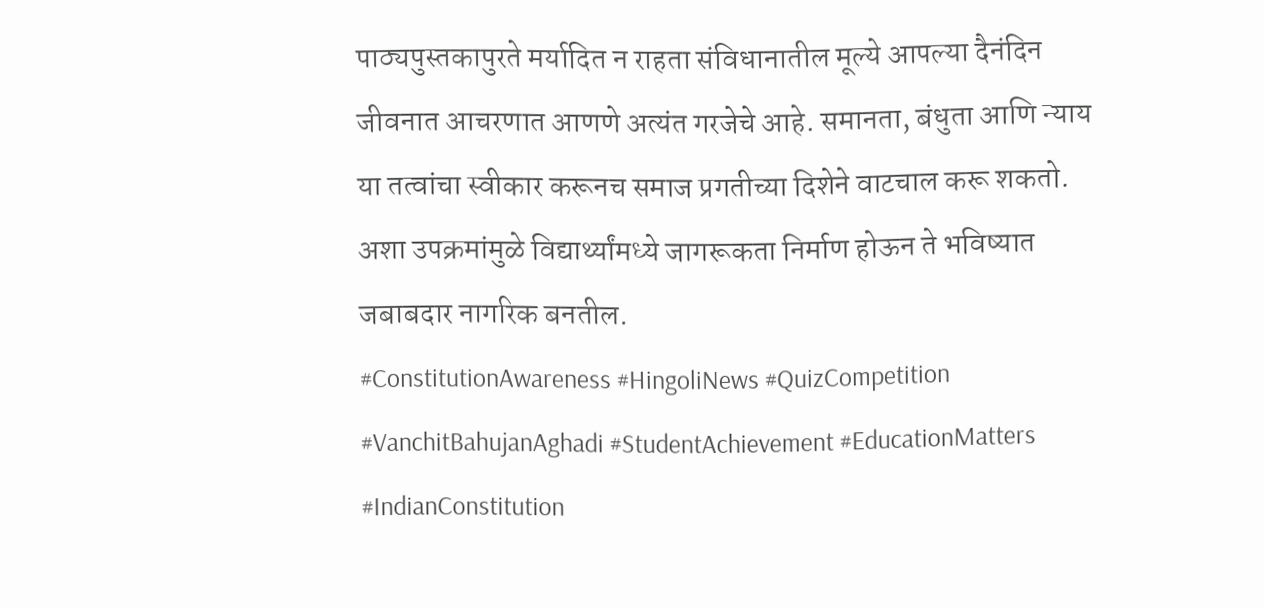पाठ्यपुस्तकापुरते मर्यादित न राहता संविधानातील मूल्ये आपल्या दैनंदिन जीवनात आचरणात आणणे अत्यंत गरजेचे आहे. समानता, बंधुता आणि न्याय या तत्वांचा स्वीकार करूनच समाज प्रगतीच्या दिशेने वाटचाल करू शकतो. अशा उपक्रमांमुळे विद्यार्थ्यांमध्ये जागरूकता निर्माण होऊन ते भविष्यात जबाबदार नागरिक बनतील.
#ConstitutionAwareness #HingoliNews #QuizCompetition #VanchitBahujanAghadi #StudentAchievement #EducationMatters #IndianConstitution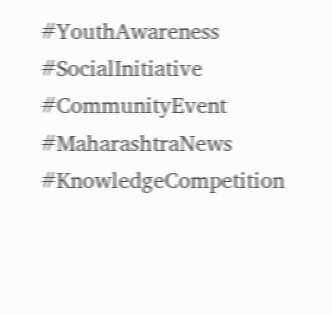#YouthAwareness #SocialInitiative #CommunityEvent #MaharashtraNews #KnowledgeCompetition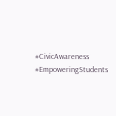#CivicAwareness #EmpoweringStudents